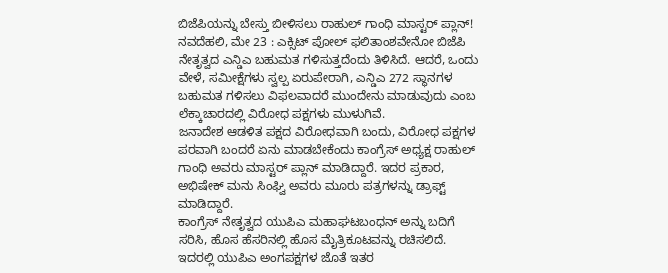ಬಿಜೆಪಿಯನ್ನು ಬೇಸ್ತು ಬೀಳಿಸಲು ರಾಹುಲ್ ಗಾಂಧಿ ಮಾಸ್ಟರ್ ಪ್ಲಾನ್!
ನವದೆಹಲಿ, ಮೇ 23 : ಎಕ್ಸಿಟ್ ಪೋಲ್ ಫಲಿತಾಂಶವೇನೋ ಬಿಜೆಪಿ ನೇತೃತ್ವದ ಎನ್ಡಿಎ ಬಹುಮತ ಗಳಿಸುತ್ತದೆಂದು ತಿಳಿಸಿದೆ. ಆದರೆ, ಒಂದು ವೇಳೆ, ಸಮೀಕ್ಷೆಗಳು ಸ್ವಲ್ಪ ಏರುಪೇರಾಗಿ, ಎನ್ಡಿಎ 272 ಸ್ಥಾನಗಳ ಬಹುಮತ ಗಳಿಸಲು ವಿಫಲವಾದರೆ ಮುಂದೇನು ಮಾಡುವುದು ಎಂಬ ಲೆಕ್ಕಾಚಾರದಲ್ಲಿ ವಿರೋಧ ಪಕ್ಷಗಳು ಮುಳುಗಿವೆ.
ಜನಾದೇಶ ಆಡಳಿತ ಪಕ್ಷದ ವಿರೋಧವಾಗಿ ಬಂದು, ವಿರೋಧ ಪಕ್ಷಗಳ ಪರವಾಗಿ ಬಂದರೆ ಏನು ಮಾಡಬೇಕೆಂದು ಕಾಂಗ್ರೆಸ್ ಅಧ್ಯಕ್ಷ ರಾಹುಲ್ ಗಾಂಧಿ ಅವರು ಮಾಸ್ಟರ್ ಪ್ಲಾನ್ ಮಾಡಿದ್ದಾರೆ. ಇದರ ಪ್ರಕಾರ, ಅಭಿಷೇಕ್ ಮನು ಸಿಂಘ್ವಿ ಅವರು ಮೂರು ಪತ್ರಗಳನ್ನು ಡ್ರಾಫ್ಟ್ ಮಾಡಿದ್ದಾರೆ.
ಕಾಂಗ್ರೆಸ್ ನೇತೃತ್ವದ ಯುಪಿಎ ಮಹಾಘಟಬಂಧನ್ ಅನ್ನು ಬದಿಗೆ ಸರಿಸಿ, ಹೊಸ ಹೆಸರಿನಲ್ಲಿ ಹೊಸ ಮೈತ್ರಿಕೂಟವನ್ನು ರಚಿಸಲಿದೆ. ಇದರಲ್ಲಿ ಯುಪಿಎ ಅಂಗಪಕ್ಷಗಳ ಜೊತೆ ಇತರ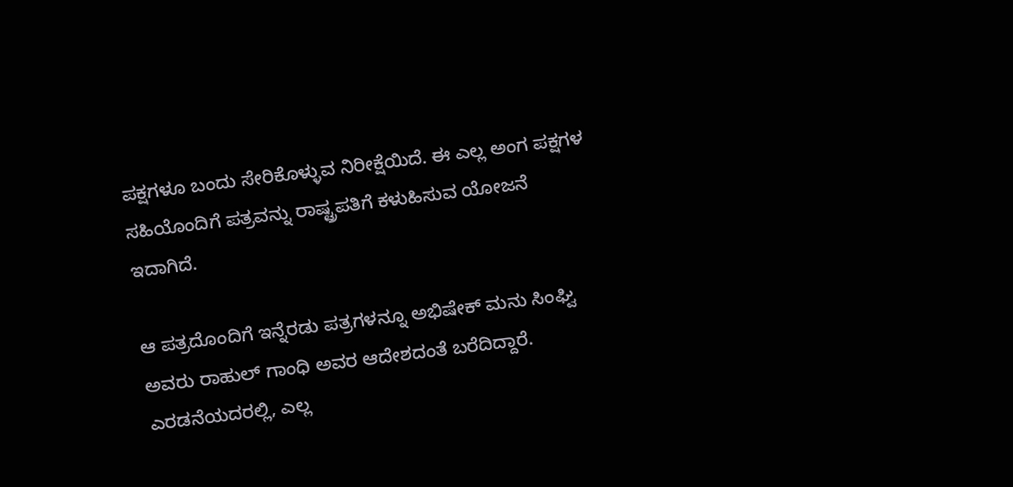ಪಕ್ಷಗಳೂ ಬಂದು ಸೇರಿಕೊಳ್ಳುವ ನಿರೀಕ್ಷೆಯಿದೆ. ಈ ಎಲ್ಲ ಅಂಗ ಪಕ್ಷಗಳ ಸಹಿಯೊಂದಿಗೆ ಪತ್ರವನ್ನು ರಾಷ್ಟ್ರಪತಿಗೆ ಕಳುಹಿಸುವ ಯೋಜನೆ ಇದಾಗಿದೆ.

ಆ ಪತ್ರದೊಂದಿಗೆ ಇನ್ನೆರಡು ಪತ್ರಗಳನ್ನೂ ಅಭಿಷೇಕ್ ಮನು ಸಿಂಘ್ವಿ ಅವರು ರಾಹುಲ್ ಗಾಂಧಿ ಅವರ ಆದೇಶದಂತೆ ಬರೆದಿದ್ದಾರೆ. ಎರಡನೆಯದರಲ್ಲಿ, ಎಲ್ಲ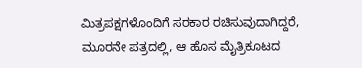ಮಿತ್ರಪಕ್ಷಗಳೊಂದಿಗೆ ಸರಕಾರ ರಚಿಸುವುದಾಗಿದ್ದರೆ, ಮೂರನೇ ಪತ್ರದಲ್ಲಿ, ಆ ಹೊಸ ಮೈತ್ರಿಕೂಟದ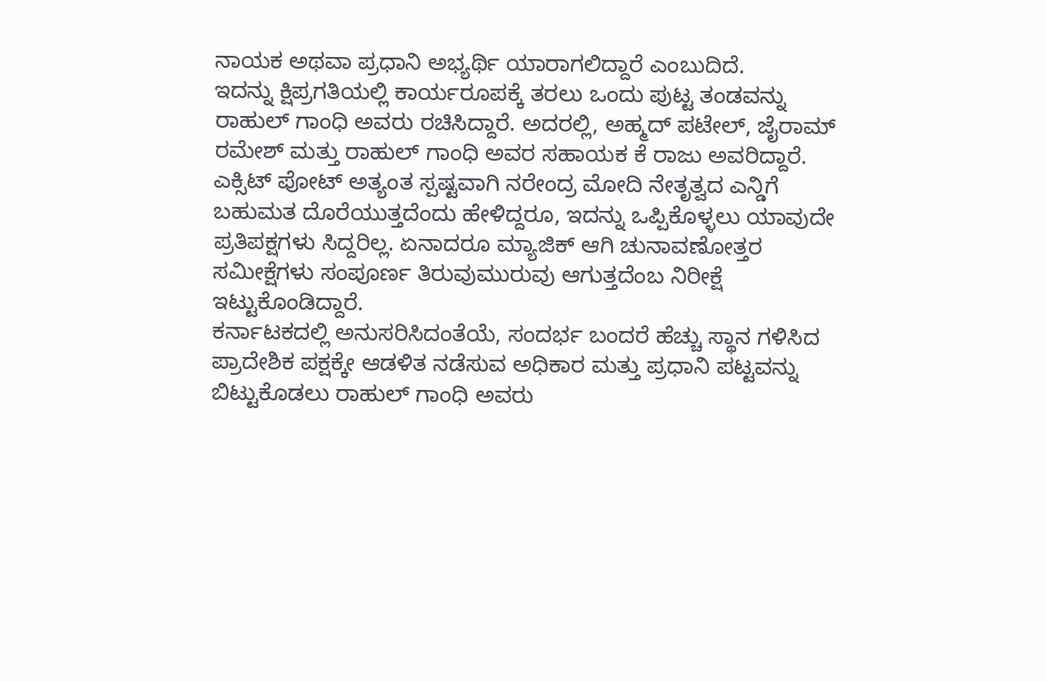ನಾಯಕ ಅಥವಾ ಪ್ರಧಾನಿ ಅಭ್ಯರ್ಥಿ ಯಾರಾಗಲಿದ್ದಾರೆ ಎಂಬುದಿದೆ.
ಇದನ್ನು ಕ್ಷಿಪ್ರಗತಿಯಲ್ಲಿ ಕಾರ್ಯರೂಪಕ್ಕೆ ತರಲು ಒಂದು ಪುಟ್ಟ ತಂಡವನ್ನು ರಾಹುಲ್ ಗಾಂಧಿ ಅವರು ರಚಿಸಿದ್ದಾರೆ. ಅದರಲ್ಲಿ, ಅಹ್ಮದ್ ಪಟೇಲ್, ಜೈರಾಮ್ ರಮೇಶ್ ಮತ್ತು ರಾಹುಲ್ ಗಾಂಧಿ ಅವರ ಸಹಾಯಕ ಕೆ ರಾಜು ಅವರಿದ್ದಾರೆ.
ಎಕ್ಸಿಟ್ ಪೋಟ್ ಅತ್ಯಂತ ಸ್ಪಷ್ಟವಾಗಿ ನರೇಂದ್ರ ಮೋದಿ ನೇತೃತ್ವದ ಎನ್ಡಿಗೆ ಬಹುಮತ ದೊರೆಯುತ್ತದೆಂದು ಹೇಳಿದ್ದರೂ, ಇದನ್ನು ಒಪ್ಪಿಕೊಳ್ಳಲು ಯಾವುದೇ ಪ್ರತಿಪಕ್ಷಗಳು ಸಿದ್ದರಿಲ್ಲ. ಏನಾದರೂ ಮ್ಯಾಜಿಕ್ ಆಗಿ ಚುನಾವಣೋತ್ತರ ಸಮೀಕ್ಷೆಗಳು ಸಂಪೂರ್ಣ ತಿರುವುಮುರುವು ಆಗುತ್ತದೆಂಬ ನಿರೀಕ್ಷೆ ಇಟ್ಟುಕೊಂಡಿದ್ದಾರೆ.
ಕರ್ನಾಟಕದಲ್ಲಿ ಅನುಸರಿಸಿದಂತೆಯೆ, ಸಂದರ್ಭ ಬಂದರೆ ಹೆಚ್ಚು ಸ್ಥಾನ ಗಳಿಸಿದ ಪ್ರಾದೇಶಿಕ ಪಕ್ಷಕ್ಕೇ ಆಡಳಿತ ನಡೆಸುವ ಅಧಿಕಾರ ಮತ್ತು ಪ್ರಧಾನಿ ಪಟ್ಟವನ್ನು ಬಿಟ್ಟುಕೊಡಲು ರಾಹುಲ್ ಗಾಂಧಿ ಅವರು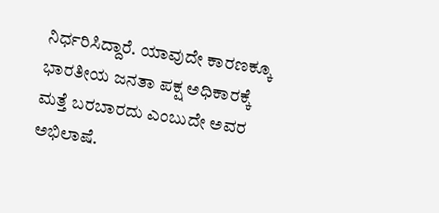ನಿರ್ಧರಿಸಿದ್ದಾರೆ. ಯಾವುದೇ ಕಾರಣಕ್ಕೂ ಭಾರತೀಯ ಜನತಾ ಪಕ್ಷ ಅಧಿಕಾರಕ್ಕೆ ಮತ್ತೆ ಬರಬಾರದು ಎಂಬುದೇ ಅವರ ಅಭಿಲಾಷೆ.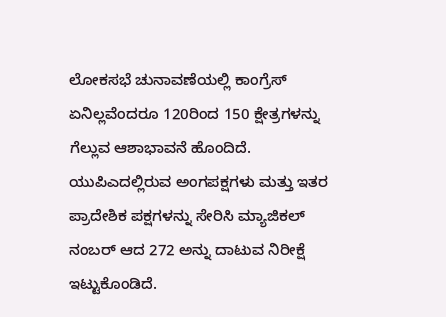ಲೋಕಸಭೆ ಚುನಾವಣೆಯಲ್ಲಿ ಕಾಂಗ್ರೆಸ್ ಏನಿಲ್ಲವೆಂದರೂ 120ರಿಂದ 150 ಕ್ಷೇತ್ರಗಳನ್ನು ಗೆಲ್ಲುವ ಆಶಾಭಾವನೆ ಹೊಂದಿದೆ. ಯುಪಿಎದಲ್ಲಿರುವ ಅಂಗಪಕ್ಷಗಳು ಮತ್ತು ಇತರ ಪ್ರಾದೇಶಿಕ ಪಕ್ಷಗಳನ್ನು ಸೇರಿಸಿ ಮ್ಯಾಜಿಕಲ್ ನಂಬರ್ ಆದ 272 ಅನ್ನು ದಾಟುವ ನಿರೀಕ್ಷೆ ಇಟ್ಟುಕೊಂಡಿದೆ.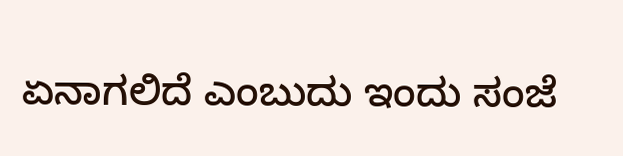ಏನಾಗಲಿದೆ ಎಂಬುದು ಇಂದು ಸಂಜೆ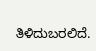ತಿಳಿದುಬರಲಿದೆ.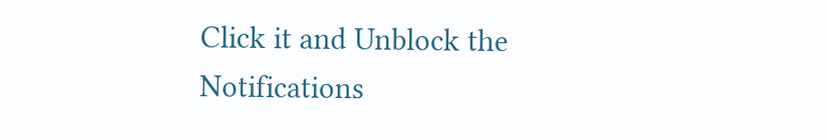Click it and Unblock the Notifications